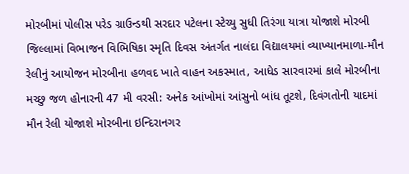મોરબીમાં પોલીસ પરેડ ગ્રાઉન્ડથી સરદાર પટેલના સ્ટેચ્યુ સુધી તિરંગા યાત્રા યોજાશે મોરબી જિલ્લામાં વિભાજન વિભિષિકા સ્મૃતિ દિવસ અંતર્ગત નાલંદા વિદ્યાલયમાં વ્યાખ્યાનમાળા-મૌન રેલીનું આયોજન મોરબીના હળવદ ખાતે વાહન અકસ્માત, આધેડ સારવારમાં કાલે મોરબીના મચ્છુ જળ હોનારની 47 મી વરસી: અનેક આંખોમાં આંસુનો બાંધ તૂટશે, દિવંગતોની યાદમાં મૌન રેલી યોજાશે મોરબીના ઇન્દિરાનગર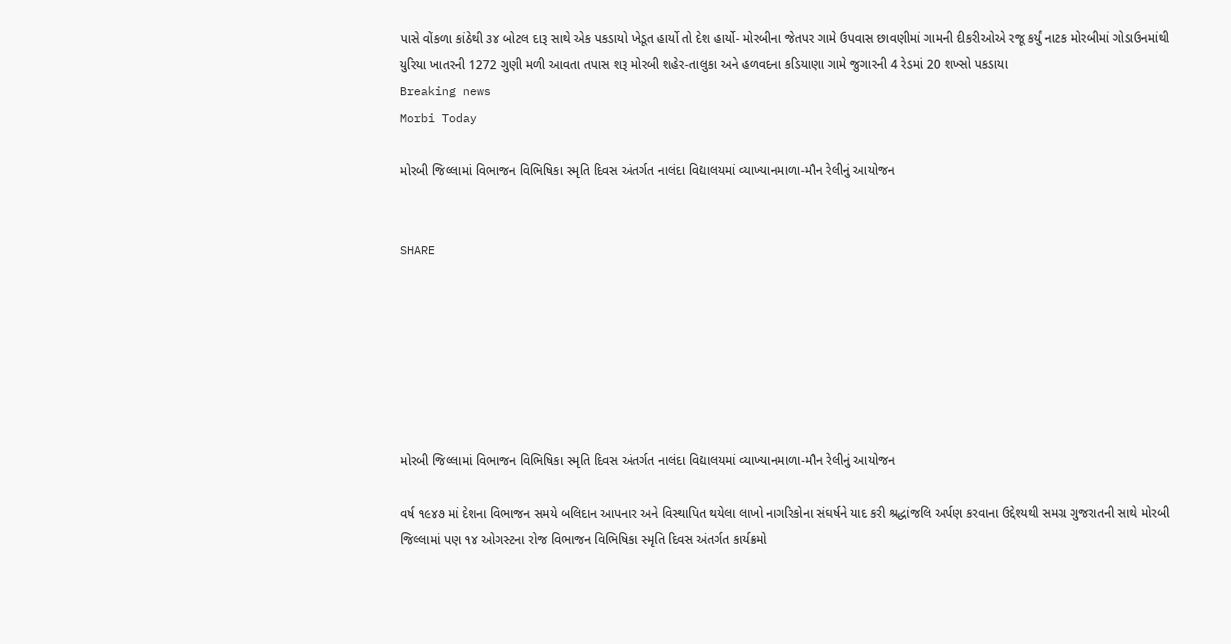પાસે વોંકળા કાંઠેથી ૩૪ બોટલ દારૂ સાથે એક પકડાયો ખેડૂત હાર્યો તો દેશ હાર્યો- મોરબીના જેતપર ગામે ઉપવાસ છાવણીમાં ગામની દીકરીઓએ રજૂ કર્યું નાટક મોરબીમાં ગોડાઉનમાંથી યુરિયા ખાતરની 1272 ગુણી મળી આવતા તપાસ શરૂ મોરબી શહેર-તાલુકા અને હળવદના કડિયાણા ગામે જુગારની 4 રેડમાં 20 શખ્સો પકડાયા
Breaking news
Morbi Today

મોરબી જિલ્લામાં વિભાજન વિભિષિકા સ્મૃતિ દિવસ અંતર્ગત નાલંદા વિદ્યાલયમાં વ્યાખ્યાનમાળા-મૌન રેલીનું આયોજન


SHARE







મોરબી જિલ્લામાં વિભાજન વિભિષિકા સ્મૃતિ દિવસ અંતર્ગત નાલંદા વિદ્યાલયમાં વ્યાખ્યાનમાળા-મૌન રેલીનું આયોજન

વર્ષ ૧૯૪૭ માં દેશના વિભાજન સમયે બલિદાન આપનાર અને વિસ્થાપિત થયેલા લાખો નાગરિકોના સંઘર્ષને યાદ કરી શ્રદ્ધાંજલિ અર્પણ કરવાના ઉદ્દેશ્યથી સમગ્ર ગુજરાતની સાથે મોરબી જિલ્લામાં પણ ૧૪ ઓગસ્ટના રોજ વિભાજન વિભિષિકા સ્મૃતિ દિવસ અંતર્ગત કાર્યક્રમો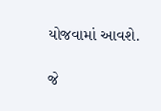યોજવામાં આવશે.

જે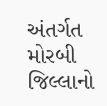અંતર્ગત મોરબી જિલ્લાનો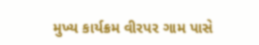મુખ્ય કાર્યક્રમ વીરપર ગામ પાસે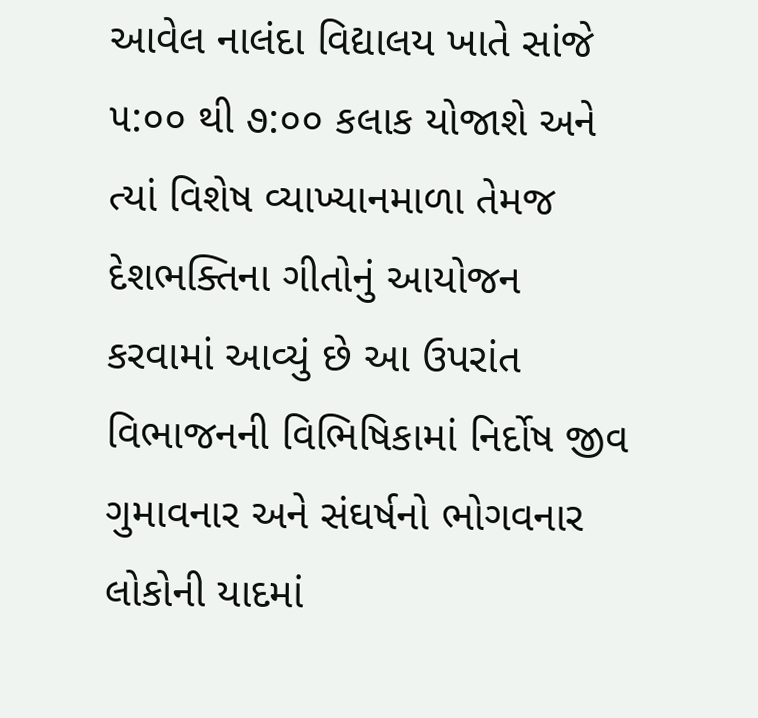આવેલ નાલંદા વિદ્યાલય ખાતે સાંજે ૫:૦૦ થી ૭:૦૦ કલાક યોજાશે અને ત્યાં વિશેષ વ્યાખ્યાનમાળા તેમજ દેશભક્તિના ગીતોનું આયોજન કરવામાં આવ્યું છે આ ઉપરાંત વિભાજનની વિભિષિકામાં નિર્દોષ જીવ ગુમાવનાર અને સંઘર્ષનો ભોગવનાર લોકોની યાદમાં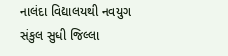નાલંદા વિદ્યાલયથી નવયુગ સંકુલ સુધી જિલ્લા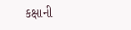કક્ષાની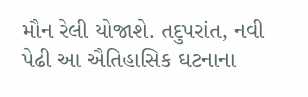મૌન રેલી યોજાશે. તદુપરાંત, નવી પેઢી આ ઐતિહાસિક ઘટનાના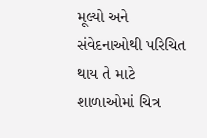મૂલ્યો અને સંવેદનાઓથી પરિચિત થાય તે માટે શાળાઓમાં ચિત્ર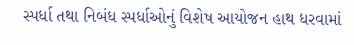સ્પર્ધા તથા નિબંધ સ્પર્ધાઓનું વિશેષ આયોજન હાથ ધરવામાં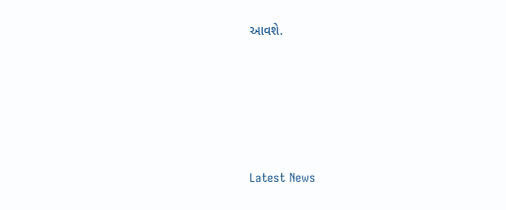આવશે.






Latest News